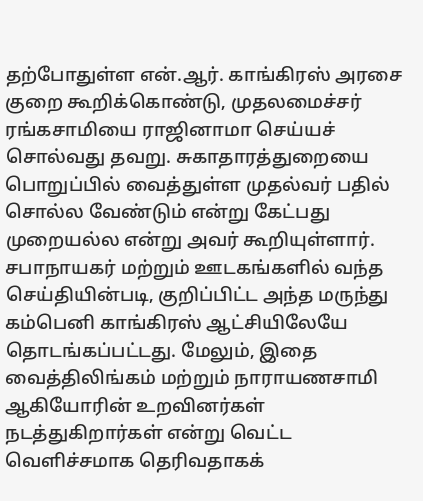தற்போதுள்ள என்.ஆர். காங்கிரஸ் அரசை குறை கூறிக்கொண்டு, முதலமைச்சர் ரங்கசாமியை ராஜினாமா செய்யச் சொல்வது தவறு. சுகாதாரத்துறையை பொறுப்பில் வைத்துள்ள முதல்வர் பதில் சொல்ல வேண்டும் என்று கேட்பது முறையல்ல என்று அவர் கூறியுள்ளார்.
சபாநாயகர் மற்றும் ஊடகங்களில் வந்த செய்தியின்படி, குறிப்பிட்ட அந்த மருந்து கம்பெனி காங்கிரஸ் ஆட்சியிலேயே தொடங்கப்பட்டது. மேலும், இதை வைத்திலிங்கம் மற்றும் நாராயணசாமி ஆகியோரின் உறவினர்கள் நடத்துகிறார்கள் என்று வெட்ட வெளிச்சமாக தெரிவதாகக்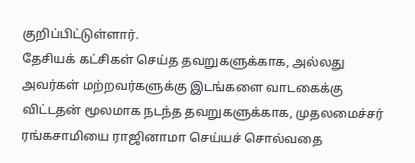குறிப்பிட்டுள்ளார்.
தேசியக் கட்சிகள் செய்த தவறுகளுக்காக, அல்லது அவர்கள் மற்றவர்களுக்கு இடங்களை வாடகைக்கு விட்டதன் மூலமாக நடந்த தவறுகளுக்காக, முதலமைச்சர் ரங்கசாமியை ராஜினாமா செய்யச் சொல்வதை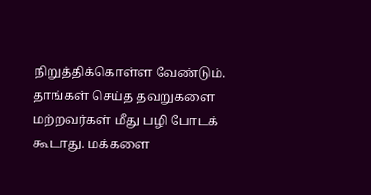நிறுத்திக்கொள்ள வேண்டும்.
தாங்கள் செய்த தவறுகளை மற்றவர்கள் மீது பழி போடக் கூடாது. மக்களை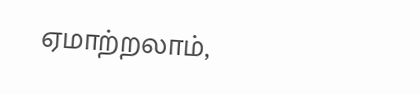ஏமாற்றலாம்,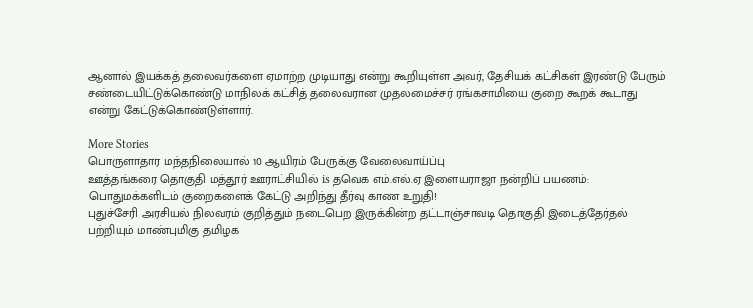ஆனால் இயக்கத் தலைவர்களை ஏமாற்ற முடியாது என்று கூறியுள்ள அவர், தேசியக் கட்சிகள் இரண்டு பேரும் சண்டையிட்டுக்கொண்டு மாநிலக் கட்சித் தலைவரான முதலமைச்சர் ரங்கசாமியை குறை கூறக் கூடாது என்று கேட்டுக்கொண்டுள்ளார்.

More Stories
பொருளாதார மந்தநிலையால் 10 ஆயிரம் பேருக்கு வேலைவாய்ப்பு
ஊத்தங்கரை தொகுதி மத்தூர் ஊராட்சியில் is தவெக எம்.எல்.ஏ இளையராஜா நன்றிப் பயணம்: பொதுமக்களிடம் குறைகளைக் கேட்டு அறிந்து தீர்வு காண உறுதி!
புதுச்சேரி அரசியல் நிலவரம் குறித்தும் நடைபெற இருக்கின்ற தட்டாஞ்சாவடி தொகுதி இடைத்தேர்தல் பற்றியும் மாண்புமிகு தமிழக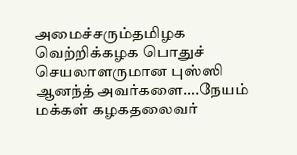அமைச்சரும்தமிழக வெற்றிக்கழக பொதுச் செயலாளருமான புஸ்ஸி ஆனந்த் அவர்களை….நேயம் மக்கள் கழகதலைவர்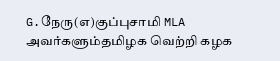G.நேரு(எ)குப்புசாமி MLA அவர்களும்தமிழக வெற்றி கழக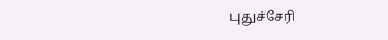புதுச்சேரி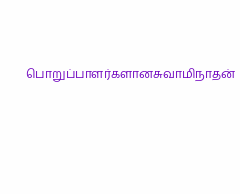பொறுப்பாளர்களானசுவாமிநாதன்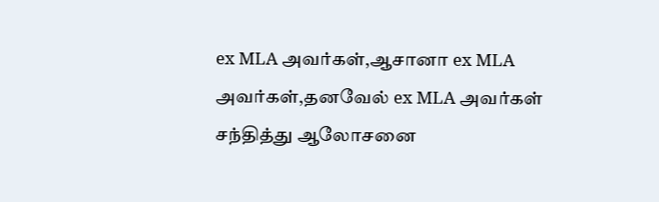ex MLA அவர்கள்,ஆசானா ex MLA அவர்கள்,தனவேல் ex MLA அவர்கள் சந்தித்து ஆலோசனை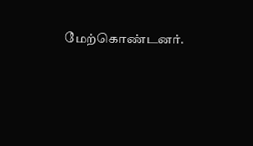மேற்கொண்டனர்.